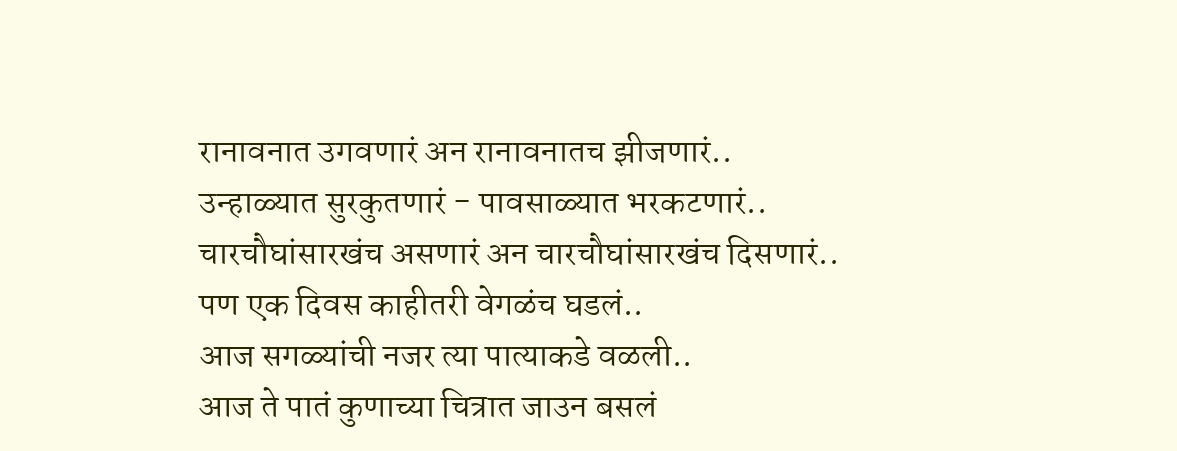रानावनात उगवणारं अन रानावनातच झीजणारं..
उन्हाळ्यात सुरकुतणारं - पावसाळ्यात भरकटणारं..
चारचौघांसारखंच असणारं अन चारचौघांसारखंच दिसणारं..
पण एक दिवस काहीतरी वेगळंच घडलं..
आज सगळ्यांची नजर त्या पात्याकडे वळली..
आज ते पातं कुणाच्या चित्रात जाउन बसलं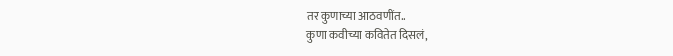तर कुणाच्या आठवणींत..
कुणा कवीच्या कवितेत दिसलं,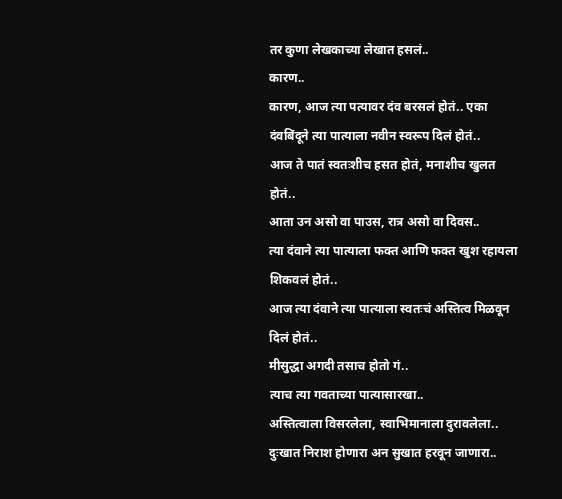तर कुणा लेखकाच्या लेखात हसलं..
कारण..
कारण, आज त्या पत्यावर दंव बरसलं होतं.. एका दंवबिंदूने त्या पात्याला नवीन स्वरूप दिलं होतं..
आज ते पातं स्वतःशीच हसत होतं, मनाशीच खुलत होतं..
आता उन असो वा पाउस, रात्र असो वा दिवस..
त्या दंवाने त्या पात्याला फक्त आणि फक्त खुश रहायला शिकवलं होतं..
आज त्या दंवाने त्या पात्याला स्वतःचं अस्तित्व मिळवून दिलं होतं..
मीसुद्धा अगदी तसाच होतो गं..
त्याच त्या गवताच्या पात्यासारखा..
अस्तित्वाला विसरलेला, स्वाभिमानाला दुरावलेला..
दुःखात निराश होणारा अन सुखात हरवून जाणारा..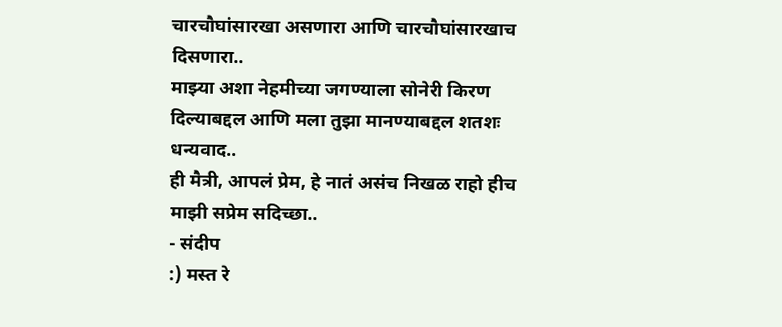चारचौघांसारखा असणारा आणि चारचौघांसारखाच दिसणारा..
माझ्या अशा नेहमीच्या जगण्याला सोनेरी किरण दिल्याबद्दल आणि मला तुझा मानण्याबद्दल शतशः धन्यवाद..
ही मैत्री, आपलं प्रेम, हे नातं असंच निखळ राहो हीच माझी सप्रेम सदिच्छा..
- संदीप
:) मस्त रे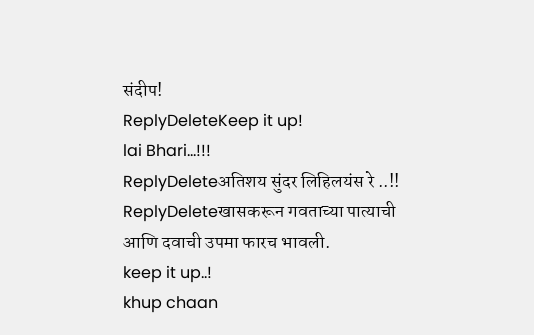संदीप!
ReplyDeleteKeep it up!
lai Bhari...!!!
ReplyDeleteअतिशय सुंदर लिहिलयंस रे ..!!
ReplyDeleteखासकरून गवताच्या पात्याची आणि दवाची उपमा फारच भावली.
keep it up..!
khup chaan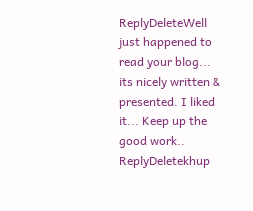ReplyDeleteWell just happened to read your blog... its nicely written & presented. I liked it... Keep up the good work..
ReplyDeletekhup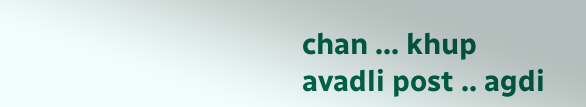chan ... khup avadli post .. agdi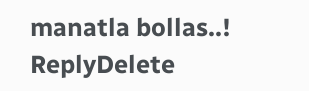manatla bollas..!
ReplyDelete